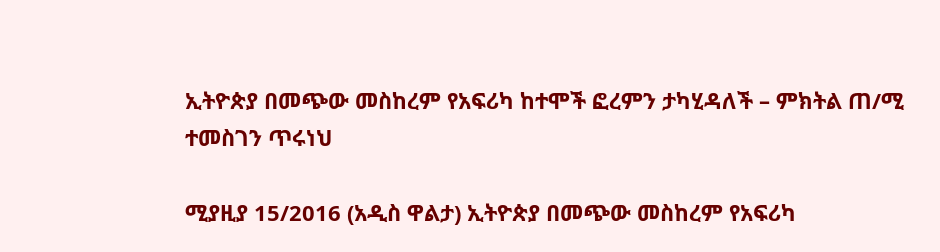ኢትዮጵያ በመጭው መስከረም የአፍሪካ ከተሞች ፎረምን ታካሂዳለች – ምክትል ጠ/ሚ ተመስገን ጥሩነህ

ሚያዚያ 15/2016 (አዲስ ዋልታ) ኢትዮጵያ በመጭው መስከረም የአፍሪካ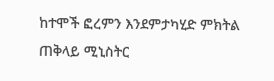ከተሞች ፎረምን እንደምታካሂድ ምክትል ጠቅላይ ሚኒስትር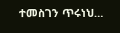ተመስገን ጥሩነህ…